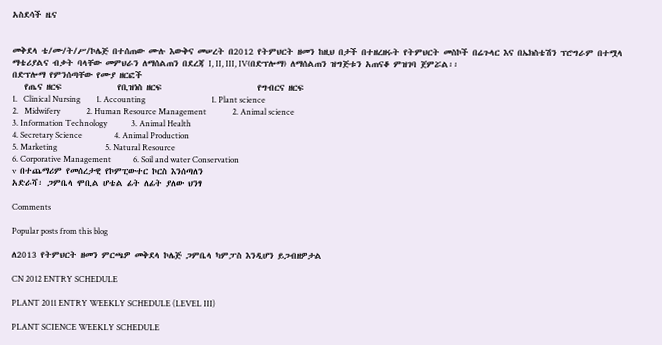አስደሳች ዜና


መቅደላ ቴ/ሙ/ት/ሥ/ኮሌጅ በተሰጠው ሙሉ እውቅና መሠረት በ2012 የትምህርት ዘመን ከዚህ በታች በተዘረዘሩት የትምህርት መስኮች በሬጉላር እና በኤክስቴሽን ፕሮግራም በተሟላ ማቴሪያልና ብቃት ባላቸው መምህራን ለማሰልጠን በደረጃ I, II, III, IV(በድፕሎማ) ለማሰልጠን ዝግጅቱን አጠናቆ ምዝገባ ጀምሯል፡፡
በድፕሎማ የምንሰጣቸው የሙያ ዘርፎች
   የጤና ዘርፍ              የቢዝነስ ዘርፍ                        የግብርና ዘርፍ
1.   Clinical Nursing        1. Accounting                                 1. Plant science
2.   Midwifery             2. Human Resource Management             2. Animal science
3. Information Technology            3. Animal Health
4. Secretary Science                4. Animal Production
5. Marketing                        5. Natural Resource
6. Corporative Management           6. Soil and water Conservation
v  በተጨማሪም የመሰረታዊ የኮምፒውተር ኮርስ እንሰጣለን
አድራሻ፡ ጋምቤላ ሞቢል ሆቴል ፊት ለፊት ያለው ህንፃ

Comments

Popular posts from this blog

ለ2013 የትምህርት ዘመን ምርጫዎ መቅደላ ኮሌጅ ጋምቤላ ካምፓስ እንዲሆን ይጋብዘዎታል

CN 2012 ENTRY SCHEDULE

PLANT 2011 ENTRY WEEKLY SCHEDULE (LEVEL III)

PLANT SCIENCE WEEKLY SCHEDULE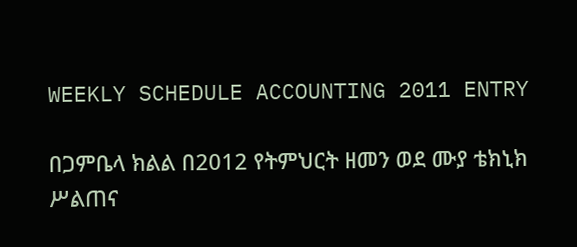WEEKLY SCHEDULE ACCOUNTING 2011 ENTRY

በጋምቤላ ክልል በ2012 የትምህርት ዘመን ወደ ሙያ ቴክኒክ ሥልጠና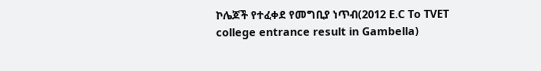ኮሌጆች የተፈቀደ የመግቢያ ነጥብ(2012 E.C To TVET college entrance result in Gambella)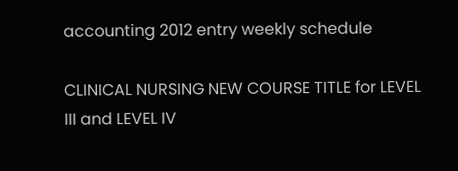accounting 2012 entry weekly schedule

CLINICAL NURSING NEW COURSE TITLE for LEVEL III and LEVEL IV